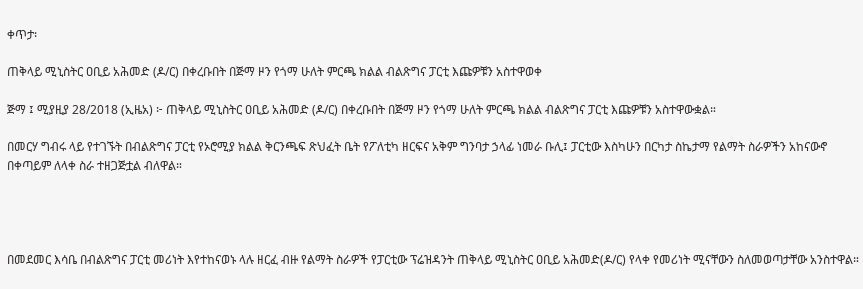ቀጥታ፡

ጠቅላይ ሚኒስትር ዐቢይ አሕመድ (ዶ/ር) በቀረቡበት በጅማ ዞን የጎማ ሁለት ምርጫ ክልል ብልጽግና ፓርቲ እጩዎቹን አስተዋወቀ

ጅማ ፤ ሚያዚያ 28/2018 (ኢዜአ) ፦ ጠቅላይ ሚኒስትር ዐቢይ አሕመድ (ዶ/ር) በቀረቡበት በጅማ ዞን የጎማ ሁለት ምርጫ ክልል ብልጽግና ፓርቲ እጩዎቹን አስተዋውቋል።

በመርሃ ግብሩ ላይ የተገኙት በብልጽግና ፓርቲ የኦሮሚያ ክልል ቅርንጫፍ ጽህፈት ቤት የፖለቲካ ዘርፍና አቅም ግንባታ ኃላፊ ነመራ ቡሊ፤ ፓርቲው እስካሁን በርካታ ስኬታማ የልማት ስራዎችን አከናውኖ በቀጣይም ለላቀ ስራ ተዘጋጅቷል ብለዋል።




በመደመር እሳቤ በብልጽግና ፓርቲ መሪነት እየተከናወኑ ላሉ ዘርፈ ብዙ የልማት ስራዎች የፓርቲው ፕሬዝዳንት ጠቅላይ ሚኒስትር ዐቢይ አሕመድ(ዶ/ር) የላቀ የመሪነት ሚናቸውን ስለመወጣታቸው አንስተዋል።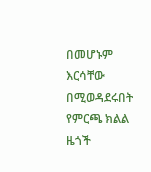በመሆኑም እርሳቸው በሚወዳደሩበት የምርጫ ክልል ዜጎች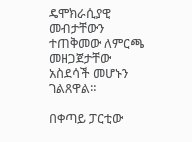ዴሞክራሲያዊ መብታቸውን ተጠቅመው ለምርጫ መዘጋጀታቸው አስደሳች መሆኑን ገልጸዋል።

በቀጣይ ፓርቲው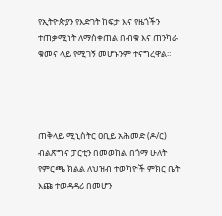የኢትዮጵያን የእድገት ከፍታ እና የዜጎችን ተጠቃሚነት ለማስቀጠል በብቁ እና ጠንካራ ቁመና ላይ የሚገኝ መሆኑንም ተናግረዋል።




ጠቅላይ ሚኒስትር ዐቢይ አሕመድ (ዶ/ር) ብልጽግና ፓርቲን በመወከል በጎማ ሁለት የምርጫ ክልል ለህዝብ ተወካዮች ምክር ቤት እጩ ተወዳዳሪ በመሆን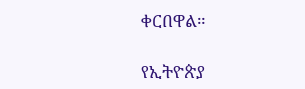ቀርበዋል።

የኢትዮጵያ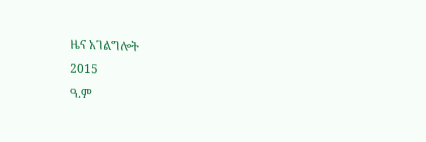ዜና አገልግሎት
2015
ዓ.ም